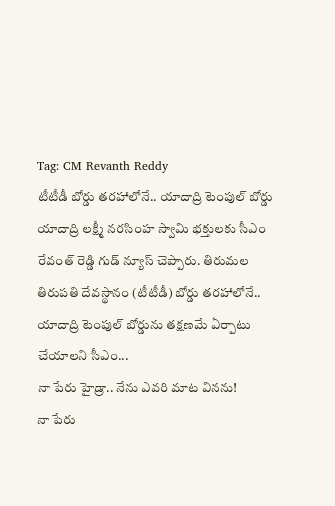Tag: CM Revanth Reddy
టీటీడీ బోర్డు తరహాలోనే.. యాదాద్రి టెంపుల్ బోర్డు
యాదాద్రి లక్ష్మీ నరసింహ స్వామి భక్తులకు సీఎం రేవంత్ రెడ్డి గుడ్ న్యూస్ చెప్పారు. తిరుమల తిరుపతి దేవస్థానం (టీటీడీ) బోర్డు తరహాలోనే.. యాదాద్రి టెంపుల్ బోర్డును తక్షణమే ఏర్పాటు చేయాలని సీఎం...
నా పేరు హైడ్రా.. నేను ఎవరి మాట వినను!
నా పేరు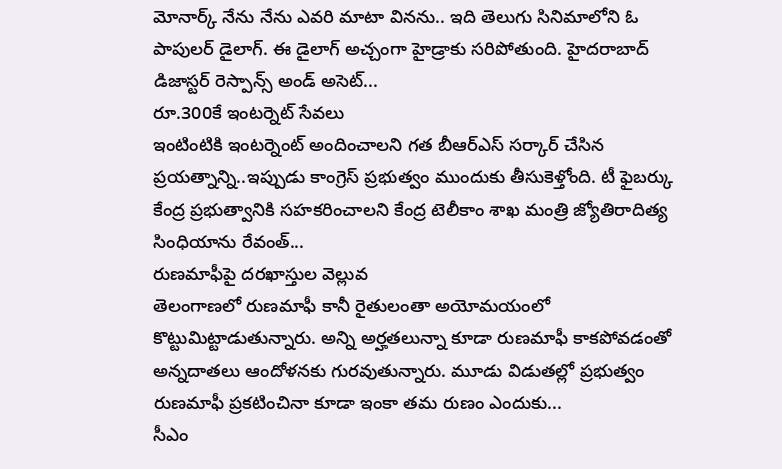మోనార్క్ నేను నేను ఎవరి మాటా వినను.. ఇది తెలుగు సినిమాలోని ఓ పాపులర్ డైలాగ్. ఈ డైలాగ్ అచ్చంగా హైడ్రాకు సరిపోతుంది. హైదరాబాద్ డిజాస్టర్ రెస్పాన్స్ అండ్ అసెట్...
రూ.300కే ఇంటర్నెట్ సేవలు
ఇంటింటికి ఇంటర్నెంట్ అందించాలని గత బీఆర్ఎస్ సర్కార్ చేసిన ప్రయత్నాన్ని..ఇప్పుడు కాంగ్రెస్ ప్రభుత్వం ముందుకు తీసుకెళ్తోంది. టీ ఫైబర్కు కేంద్ర ప్రభుత్వానికి సహకరించాలని కేంద్ర టెలీకాం శాఖ మంత్రి జ్యోతిరాదిత్య సింధియాను రేవంత్...
రుణమాఫీపై దరఖాస్తుల వెల్లువ
తెలంగాణలో రుణమాఫీ కానీ రైతులంతా అయోమయంలో కొట్టుమిట్టాడుతున్నారు. అన్ని అర్హతలున్నా కూడా రుణమాఫీ కాకపోవడంతో అన్నదాతలు ఆందోళనకు గురవుతున్నారు. మూడు విడుతల్లో ప్రభుత్వం రుణమాఫీ ప్రకటించినా కూడా ఇంకా తమ రుణం ఎందుకు...
సీఎం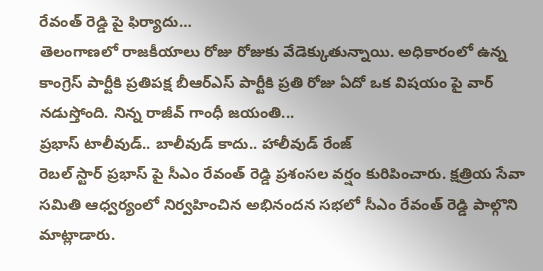రేవంత్ రెడ్డి పై ఫిర్యాదు…
తెలంగాణలో రాజకీయాలు రోజు రోజుకు వేడెక్కుతున్నాయి. అధికారంలో ఉన్న కాంగ్రెస్ పార్టీకి ప్రతిపక్ష బీఆర్ఎస్ పార్టీకి ప్రతి రోజు ఏదో ఒక విషయం పై వార్ నడుస్తోంది. నిన్న రాజీవ్ గాంధీ జయంతి...
ప్రభాస్ టాలీవుడ్.. బాలీవుడ్ కాదు.. హాలీవుడ్ రేంజ్
రెబల్ స్టార్ ప్రభాస్ పై సీఎం రేవంత్ రెడ్డి ప్రశంసల వర్షం కురిపించారు. క్షత్రియ సేవా సమితి ఆధ్వర్యంలో నిర్వహించిన అభినందన సభలో సీఎం రేవంత్ రెడ్డి పాల్గొని మాట్లాడారు.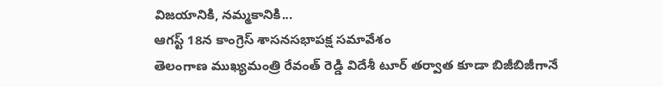విజయానికి, నమ్మకానికి...
ఆగస్ట్ 18న కాంగ్రెస్ శాసనసభాపక్ష సమావేశం
తెలంగాణ ముఖ్యమంత్రి రేవంత్ రెడ్డి విదేశీ టూర్ తర్వాత కూడా బిజీబిజీగానే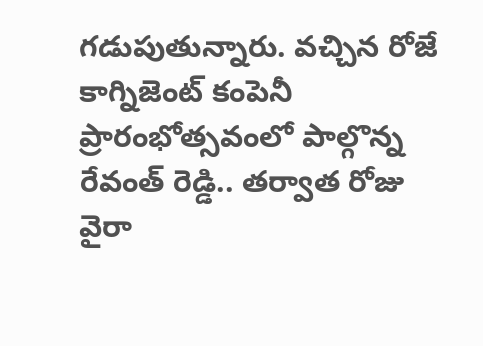గడుపుతున్నారు. వచ్చిన రోజే కాగ్నిజెంట్ కంపెనీ ప్రారంభోత్సవంలో పాల్గొన్న రేవంత్ రెడ్డి.. తర్వాత రోజు వైరా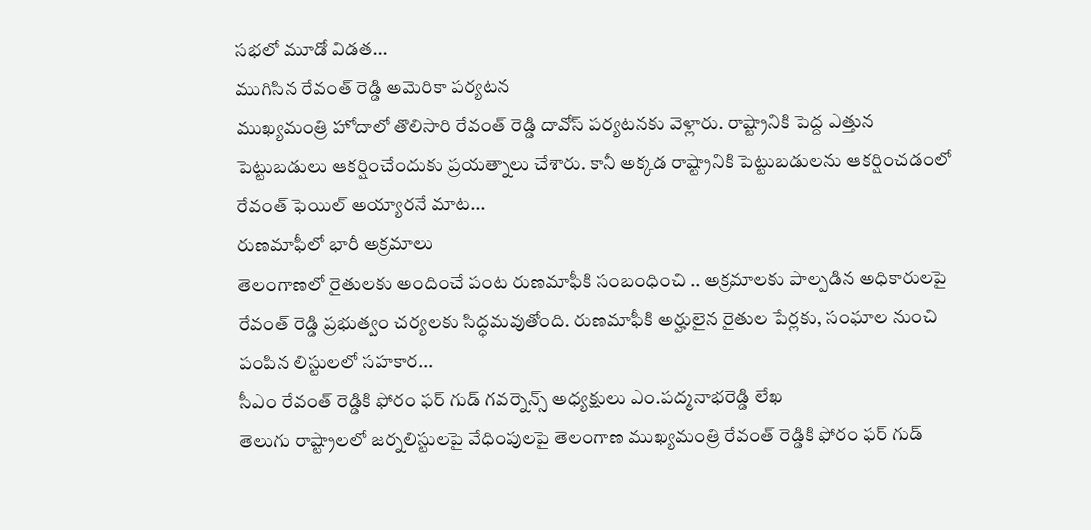సభలో మూడో విడత...
ముగిసిన రేవంత్ రెడ్డి అమెరికా పర్యటన
ముఖ్యమంత్రి హోదాలో తొలిసారి రేవంత్ రెడ్డి దావోస్ పర్యటనకు వెళ్లారు. రాష్ట్రానికి పెద్ద ఎత్తున పెట్టుబడులు ఆకర్షించేందుకు ప్రయత్నాలు చేశారు. కానీ అక్కడ రాష్ట్రానికి పెట్టుబడులను ఆకర్షించడంలో రేవంత్ ఫెయిల్ అయ్యారనే మాట...
రుణమాఫీలో భారీ అక్రమాలు
తెలంగాణలో రైతులకు అందించే పంట రుణమాఫీకి సంబంధించి .. అక్రమాలకు పాల్పడిన అధికారులపై రేవంత్ రెడ్డి ప్రభుత్వం చర్యలకు సిద్ధమవుతోంది. రుణమాఫీకి అర్హులైన రైతుల పేర్లకు, సంఘాల నుంచి పంపిన లిస్టులలో సహకార...
సీఎం రేవంత్ రెడ్డికి ఫోరం ఫర్ గుడ్ గవర్నెన్స్ అధ్యక్షులు ఎం.పద్మనాభరెడ్డి లేఖ
తెలుగు రాష్ట్రాలలో జర్నలిస్టులపై వేధింపులపై తెలంగాణ ముఖ్యమంత్రి రేవంత్ రెడ్డికి ఫోరం ఫర్ గుడ్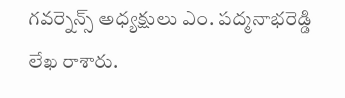గవర్నెన్స్ అధ్యక్షులు ఎం. పద్మనాభరెడ్డి లేఖ రాశారు.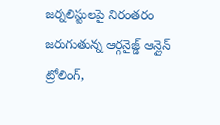జర్నలిస్టులపై నిరంతరం జరుగుతున్న ఆర్గనైజ్డ్ ఆన్లైన్ ట్రోలింగ్,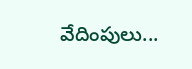వేదింపులు...